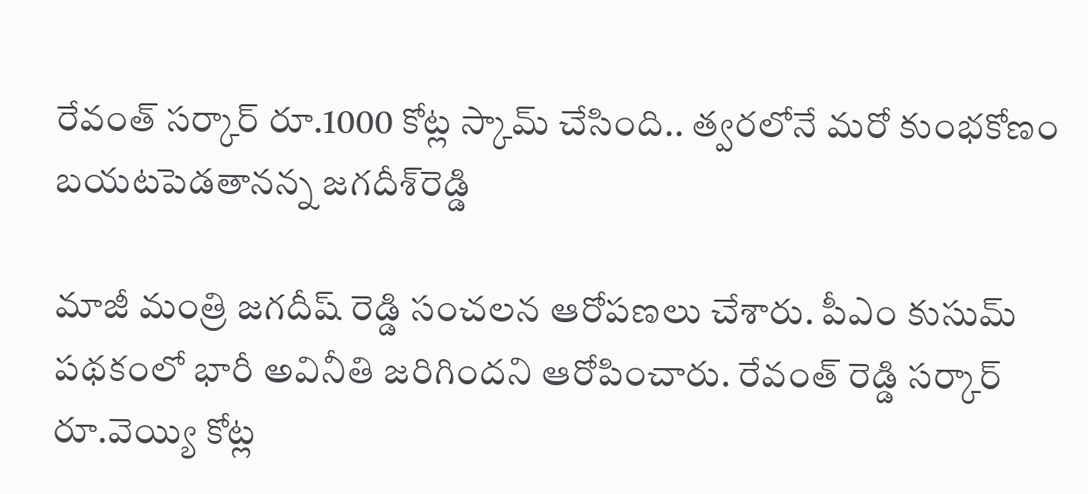రేవంత్ సర్కార్ రూ.1000 కోట్ల స్కామ్ చేసింది.. త్వరలోనే మరో కుంభకోణం బయటపెడతానన్న జగదీశ్‌రెడ్డి

మాజీ మంత్రి జగదీష్ రెడ్డి సంచలన ఆరోపణలు చేశారు. పీఎం కుసుమ్ పథకంలో భారీ అవినీతి జరిగిందని ఆరోపించారు. రేవంత్ రెడ్డి సర్కార్ రూ.వెయ్యి కోట్ల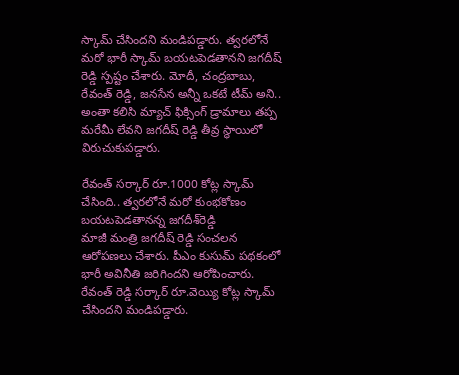స్కామ్ చేసిందని మండిపడ్డారు. త్వరలోనే మరో భారీ స్కామ్ బయటపెడతానని జగదీష్ రెడ్డి స్పష్టం చేశారు. మోదీ, చంద్రబాబు, రేవంత్ రెడ్డి, జనసేన అన్నీ ఒకటే టీమ్ అని.. అంతా కలిసి మ్యాచ్ ఫిక్సింగ్ డ్రామాలు తప్ప మరేమీ లేవని జగదీష్ రెడ్డి తీవ్ర స్థాయిలో విరుచుకుపడ్డారు.

రేవంత్ సర్కార్ రూ.1000 కోట్ల స్కామ్ చేసింది.. త్వరలోనే మరో కుంభకోణం బయటపెడతానన్న జగదీశ్‌రెడ్డి
మాజీ మంత్రి జగదీష్ రెడ్డి సంచలన ఆరోపణలు చేశారు. పీఎం కుసుమ్ పథకంలో భారీ అవినీతి జరిగిందని ఆరోపించారు. రేవంత్ రెడ్డి సర్కార్ రూ.వెయ్యి కోట్ల స్కామ్ చేసిందని మండిపడ్డారు.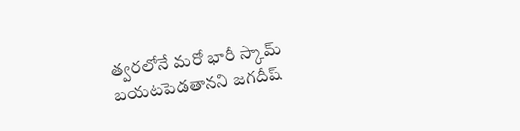త్వరలోనే మరో భారీ స్కామ్ బయటపెడతానని జగదీష్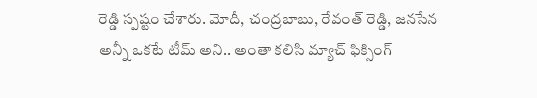రెడ్డి స్పష్టం చేశారు. మోదీ, చంద్రబాబు, రేవంత్ రెడ్డి, జనసేన అన్నీ ఒకటే టీమ్ అని.. అంతా కలిసి మ్యాచ్ ఫిక్సింగ్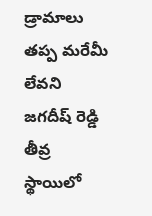డ్రామాలు తప్ప మరేమీ లేవని జగదీష్ రెడ్డి తీవ్ర స్థాయిలో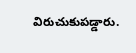విరుచుకుపడ్డారు.